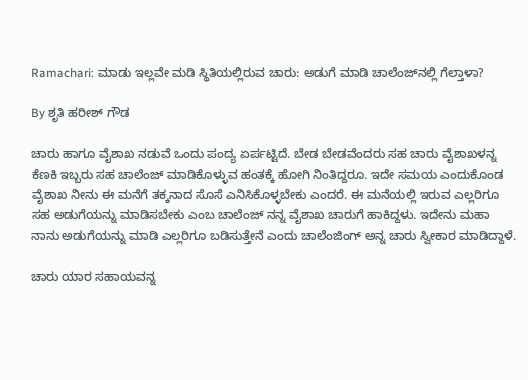Ramachari: ಮಾಡು ಇಲ್ಲವೇ ಮಡಿ ಸ್ಥಿತಿಯಲ್ಲಿರುವ ಚಾರು: ಅಡುಗೆ ಮಾಡಿ ಚಾಲೆಂಜ್‌ನಲ್ಲಿ ಗೆಲ್ತಾಳಾ?

By ಶೃತಿ ಹರೀಶ್ ಗೌಡ

ಚಾರು ಹಾಗೂ ವೈಶಾಖ ನಡುವೆ ಒಂದು ಪಂದ್ಯ ಏರ್ಪಟ್ಟಿದೆ. ಬೇಡ ಬೇಡವೆಂದರು ಸಹ ಚಾರು ವೈಶಾಖಳನ್ನ ಕೆಣಕಿ ಇಬ್ಬರು ಸಹ ಚಾಲೆಂಜ್ ಮಾಡಿಕೊಳ್ಳುವ ಹಂತಕ್ಕೆ ಹೋಗಿ ನಿಂತಿದ್ದರೂ. ಇದೇ ಸಮಯ ಎಂದುಕೊಂಡ ವೈಶಾಖ ನೀನು ಈ ಮನೆಗೆ ತಕ್ಕನಾದ ಸೊಸೆ ಎನಿಸಿಕೊಳ್ಳಬೇಕು ಎಂದರೆ. ಈ ಮನೆಯಲ್ಲಿ ಇರುವ ಎಲ್ಲರಿಗೂ ಸಹ ಅಡುಗೆಯನ್ನು ಮಾಡಿಸಬೇಕು ಎಂಬ ಚಾಲೆಂಜ್ ನನ್ನ ವೈಶಾಖ ಚಾರುಗೆ ಹಾಕಿದ್ದಳು. ಇದೇನು ಮಹಾ ನಾನು ಅಡುಗೆಯನ್ನು ಮಾಡಿ ಎಲ್ಲರಿಗೂ ಬಡಿಸುತ್ತೇನೆ ಎಂದು ಚಾಲೆಂಜಿಂಗ್ ಅನ್ನ ಚಾರು ಸ್ವೀಕಾರ ಮಾಡಿದ್ದಾಳೆ.

ಚಾರು ಯಾರ ಸಹಾಯವನ್ನ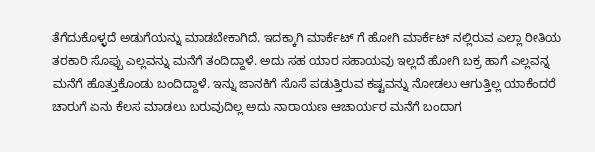ತೆಗೆದುಕೊಳ್ಳದೆ ಅಡುಗೆಯನ್ನು ಮಾಡಬೇಕಾಗಿದೆ. ಇದಕ್ಕಾಗಿ ಮಾರ್ಕೆಟ್ ಗೆ ಹೋಗಿ ಮಾರ್ಕೆಟ್ ನಲ್ಲಿರುವ ಎಲ್ಲಾ ರೀತಿಯ ತರಕಾರಿ ಸೊಪ್ಪು ಎಲ್ಲವನ್ನು ಮನೆಗೆ ತಂದಿದ್ದಾಳೆ. ಅದು ಸಹ ಯಾರ ಸಹಾಯವು ಇಲ್ಲದೆ ಹೋಗಿ ಬಕ್ರ ಹಾಗೆ ಎಲ್ಲವನ್ನ ಮನೆಗೆ ಹೊತ್ತುಕೊಂಡು ಬಂದಿದ್ದಾಳೆ. ಇನ್ನು ಜಾನಕಿಗೆ ಸೊಸೆ ಪಡುತ್ತಿರುವ ಕಷ್ಟವನ್ನು ನೋಡಲು ಆಗುತ್ತಿಲ್ಲ ಯಾಕೆಂದರೆ ಚಾರುಗೆ ಏನು ಕೆಲಸ ಮಾಡಲು ಬರುವುದಿಲ್ಲ ಅದು ನಾರಾಯಣ ಆಚಾರ್ಯರ ಮನೆಗೆ ಬಂದಾಗ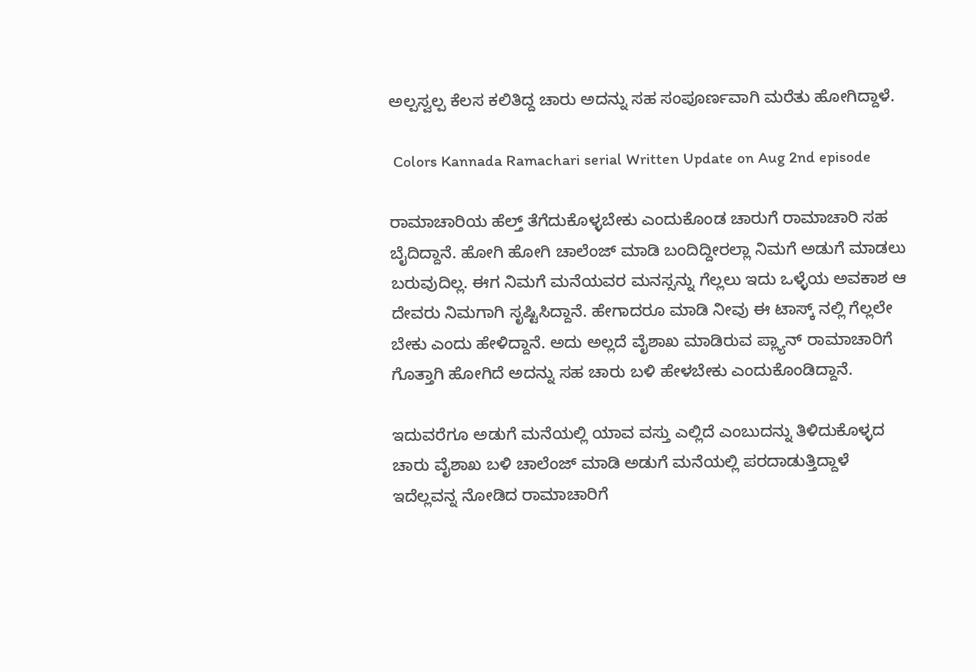ಅಲ್ಪಸ್ವಲ್ಪ ಕೆಲಸ ಕಲಿತಿದ್ದ ಚಾರು ಅದನ್ನು ಸಹ ಸಂಪೂರ್ಣವಾಗಿ ಮರೆತು ಹೋಗಿದ್ದಾಳೆ.

 Colors Kannada Ramachari serial Written Update on Aug 2nd episode

ರಾಮಾಚಾರಿಯ ಹೆಲ್ತ್ ತೆಗೆದುಕೊಳ್ಳಬೇಕು ಎಂದುಕೊಂಡ ಚಾರುಗೆ ರಾಮಾಚಾರಿ ಸಹ ಬೈದಿದ್ದಾನೆ. ಹೋಗಿ ಹೋಗಿ ಚಾಲೆಂಜ್ ಮಾಡಿ ಬಂದಿದ್ದೀರಲ್ಲಾ ನಿಮಗೆ ಅಡುಗೆ ಮಾಡಲು ಬರುವುದಿಲ್ಲ. ಈಗ ನಿಮಗೆ ಮನೆಯವರ ಮನಸ್ಸನ್ನು ಗೆಲ್ಲಲು ಇದು ಒಳ್ಳೆಯ ಅವಕಾಶ ಆ ದೇವರು ನಿಮಗಾಗಿ ಸೃಷ್ಟಿಸಿದ್ದಾನೆ. ಹೇಗಾದರೂ ಮಾಡಿ ನೀವು ಈ ಟಾಸ್ಕ್ ನಲ್ಲಿ ಗೆಲ್ಲಲೇ ಬೇಕು ಎಂದು ಹೇಳಿದ್ದಾನೆ. ಅದು ಅಲ್ಲದೆ ವೈಶಾಖ ಮಾಡಿರುವ ಪ್ಲ್ಯಾನ್ ರಾಮಾಚಾರಿಗೆ ಗೊತ್ತಾಗಿ ಹೋಗಿದೆ ಅದನ್ನು ಸಹ ಚಾರು ಬಳಿ ಹೇಳಬೇಕು ಎಂದುಕೊಂಡಿದ್ದಾನೆ.

ಇದುವರೆಗೂ ಅಡುಗೆ ಮನೆಯಲ್ಲಿ ಯಾವ ವಸ್ತು ಎಲ್ಲಿದೆ ಎಂಬುದನ್ನು ತಿಳಿದುಕೊಳ್ಳದ ಚಾರು ವೈಶಾಖ ಬಳಿ ಚಾಲೆಂಜ್ ಮಾಡಿ ಅಡುಗೆ ಮನೆಯಲ್ಲಿ ಪರದಾಡುತ್ತಿದ್ದಾಳೆ ಇದೆಲ್ಲವನ್ನ ನೋಡಿದ ರಾಮಾಚಾರಿಗೆ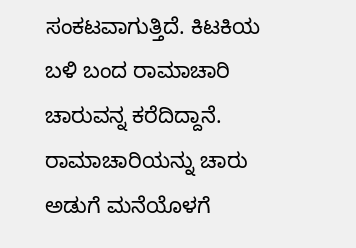ಸಂಕಟವಾಗುತ್ತಿದೆ. ಕಿಟಕಿಯ ಬಳಿ ಬಂದ ರಾಮಾಚಾರಿ ಚಾರುವನ್ನ ಕರೆದಿದ್ದಾನೆ. ರಾಮಾಚಾರಿಯನ್ನು ಚಾರು ಅಡುಗೆ ಮನೆಯೊಳಗೆ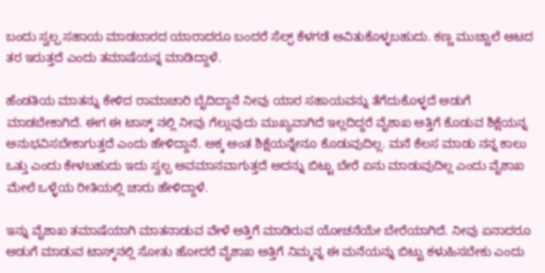ಬಂದು ಸ್ವಲ್ಪ ಸಹಾಯ ಮಾಡಬಾರದ ಯಾರಾದರೂ ಬಂದರೆ ಸೆಲ್ಫ್ ಕೆಳಗಡೆ ಅವಿತುಕೊಳ್ಳಬಹುದು. ಕಣ್ಣ ಮುಚ್ಚಾಲೆ ಆಟದ ತರ ಇರುತ್ತದೆ ಎಂದು ತಮಾಷೆಯನ್ನ ಮಾಡಿದ್ದಾಳೆ.

ಹೆಂಡತಿಯ ಮಾತನ್ನು ಕೇಳಿದ ರಾಮಾಚಾರಿ ಬೈದಿದ್ದಾನೆ ನೀವು ಯಾರ ಸಹಾಯವನ್ನು ತೆಗೆದುಕೊಳ್ಳದೆ ಅಡುಗೆ ಮಾಡಬೇಕಾಗಿದೆ. ಈಗ ಈ ಟಾಸ್ಕ್ ನಲ್ಲಿ ನೀವು ಗೆಲ್ಲುವುದು ಮುಖ್ಯವಾಗಿದೆ ಇಲ್ಲದಿದ್ದರೆ ವೈಶಾಖ ಅತ್ತಿಗೆ ಕೊಡುವ ಶಿಕ್ಷೆಯನ್ನ ಅನುಭವಿಸಬೇಕಾಗುತ್ತದೆ ಎಂದು ಹೇಳಿದ್ದಾನೆ. ಅಕ್ಕ ಅಂತ ಶಿಕ್ಷೆಯನ್ನೇನೂ ಕೊಡುವುದಿಲ್ಲ. ಮನೆ ಕೆಲಸ ಮಾಡು ನನ್ನ ಕಾಲು ಒತ್ತು ಎಂದು ಕೇಳಬಹುದು ಇದು ಸ್ವಲ್ಪ ಅವಮಾನವಾಗುತ್ತದೆ ಅದನ್ನು ಬಿಟ್ಟು ಬೇರೆ ಏನು ಮಾಡುವುದಿಲ್ಲ ಎಂದು ವೈಶಾಖ ಮೇಲೆ ಒಳ್ಳೆಯ ರೀತಿಯಲ್ಲಿ ಚಾರು ಹೇಳಿದ್ದಾಳೆ.

ಇನ್ನು ವೈಶಾಖ ತಮಾಷೆಯಾಗಿ ಮಾತನಾಡುವ ವೇಳೆ ಅತ್ತಿಗೆ ಮಾಡಿರುವ ಯೋಚನೆಯೇ ಬೇರೆಯಾಗಿದೆ. ನೀವು ಏನಾದರೂ ಅಡುಗೆ ಮಾಡುವ ಟಾಸ್ಕ್‌ನಲ್ಲಿ ಸೋತು ಹೋದರೆ ವೈಶಾಖ ಅತ್ತಿಗೆ ನಿಮ್ಮನ್ನ ಈ ಮನೆಯನ್ನು ಬಿಟ್ಟು ಕಳುಹಿಸಬೇಕು ಎಂದು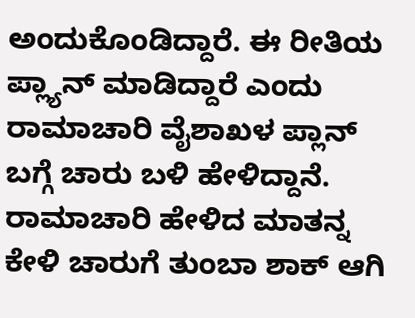ಅಂದುಕೊಂಡಿದ್ದಾರೆ. ಈ ರೀತಿಯ ಪ್ಲ್ಯಾನ್ ಮಾಡಿದ್ದಾರೆ ಎಂದು ರಾಮಾಚಾರಿ ವೈಶಾಖಳ ಪ್ಲಾನ್ ಬಗ್ಗೆ ಚಾರು ಬಳಿ ಹೇಳಿದ್ದಾನೆ. ರಾಮಾಚಾರಿ ಹೇಳಿದ ಮಾತನ್ನ ಕೇಳಿ ಚಾರುಗೆ ತುಂಬಾ ಶಾಕ್ ಆಗಿ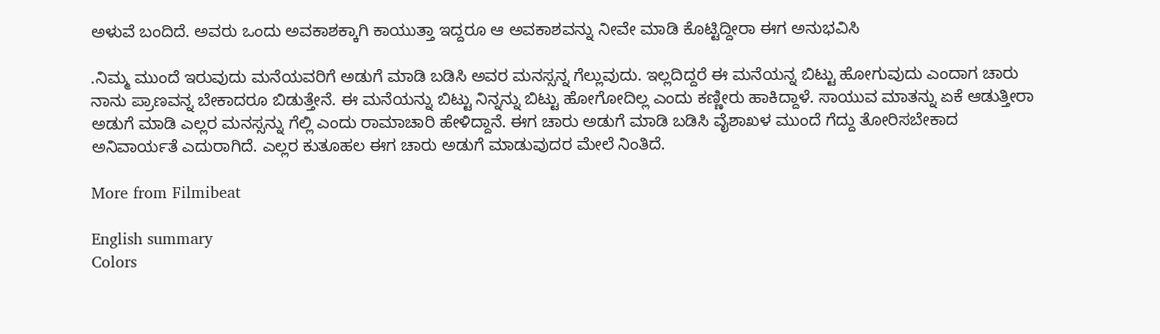ಅಳುವೆ ಬಂದಿದೆ. ಅವರು ಒಂದು ಅವಕಾಶಕ್ಕಾಗಿ ಕಾಯುತ್ತಾ ಇದ್ದರೂ ಆ ಅವಕಾಶವನ್ನು ನೀವೇ ಮಾಡಿ ಕೊಟ್ಟಿದ್ದೀರಾ ಈಗ ಅನುಭವಿಸಿ

.ನಿಮ್ಮ ಮುಂದೆ ಇರುವುದು ಮನೆಯವರಿಗೆ ಅಡುಗೆ ಮಾಡಿ ಬಡಿಸಿ ಅವರ ಮನಸ್ಸನ್ನ ಗೆಲ್ಲುವುದು. ಇಲ್ಲದಿದ್ದರೆ ಈ ಮನೆಯನ್ನ ಬಿಟ್ಟು ಹೋಗುವುದು ಎಂದಾಗ ಚಾರು ನಾನು ಪ್ರಾಣವನ್ನ ಬೇಕಾದರೂ ಬಿಡುತ್ತೇನೆ. ಈ ಮನೆಯನ್ನು ಬಿಟ್ಟು ನಿನ್ನನ್ನು ಬಿಟ್ಟು ಹೋಗೋದಿಲ್ಲ ಎಂದು ಕಣ್ಣೀರು ಹಾಕಿದ್ದಾಳೆ. ಸಾಯುವ ಮಾತನ್ನು ಏಕೆ ಆಡುತ್ತೀರಾ ಅಡುಗೆ ಮಾಡಿ ಎಲ್ಲರ ಮನಸ್ಸನ್ನು ಗೆಲ್ಲಿ ಎಂದು ರಾಮಾಚಾರಿ ಹೇಳಿದ್ದಾನೆ. ಈಗ ಚಾರು ಅಡುಗೆ ಮಾಡಿ ಬಡಿಸಿ ವೈಶಾಖಳ ಮುಂದೆ ಗೆದ್ದು ತೋರಿಸಬೇಕಾದ ಅನಿವಾರ್ಯತೆ ಎದುರಾಗಿದೆ. ಎಲ್ಲರ ಕುತೂಹಲ ಈಗ ಚಾರು ಅಡುಗೆ ಮಾಡುವುದರ ಮೇಲೆ ನಿಂತಿದೆ.

More from Filmibeat

English summary
Colors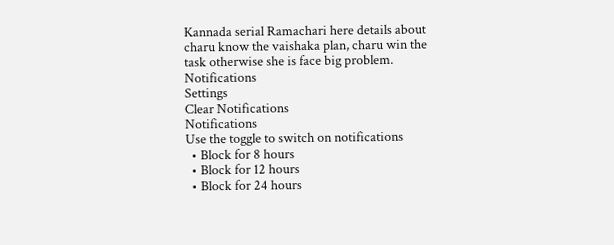Kannada serial Ramachari here details about charu know the vaishaka plan, charu win the task otherwise she is face big problem.
Notifications
Settings
Clear Notifications
Notifications
Use the toggle to switch on notifications
  • Block for 8 hours
  • Block for 12 hours
  • Block for 24 hours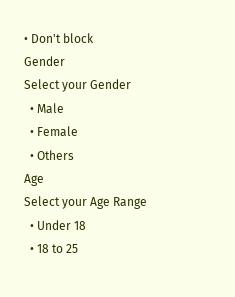• Don't block
Gender
Select your Gender
  • Male
  • Female
  • Others
Age
Select your Age Range
  • Under 18
  • 18 to 25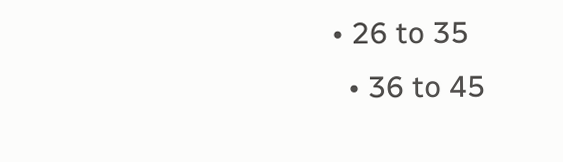• 26 to 35
  • 36 to 45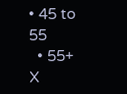• 45 to 55
  • 55+
X